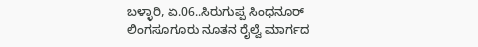ಬಳ್ಳಾರಿ, ಏ.06..ಸಿರುಗುಪ್ಪ ಸಿಂಧನೂರ್ ಲಿಂಗಸೂಗೂರು ನೂತನ ರೈಲ್ವೆ ಮಾರ್ಗದ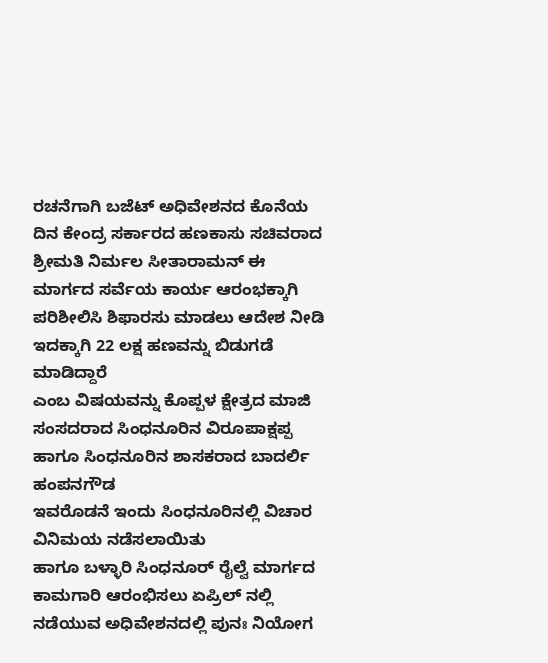ರಚನೆಗಾಗಿ ಬಜೆಟ್ ಅಧಿವೇಶನದ ಕೊನೆಯ ದಿನ ಕೇಂದ್ರ ಸರ್ಕಾರದ ಹಣಕಾಸು ಸಚಿವರಾದ ಶ್ರೀಮತಿ ನಿರ್ಮಲ ಸೀತಾರಾಮನ್ ಈ ಮಾರ್ಗದ ಸರ್ವೆಯ ಕಾರ್ಯ ಆರಂಭಕ್ಕಾಗಿ ಪರಿಶೀಲಿಸಿ ಶಿಫಾರಸು ಮಾಡಲು ಆದೇಶ ನೀಡಿ ಇದಕ್ಕಾಗಿ 22 ಲಕ್ಷ ಹಣವನ್ನು ಬಿಡುಗಡೆ ಮಾಡಿದ್ದಾರೆ
ಎಂಬ ವಿಷಯವನ್ನು ಕೊಪ್ಪಳ ಕ್ಷೇತ್ರದ ಮಾಜಿ ಸಂಸದರಾದ ಸಿಂಧನೂರಿನ ವಿರೂಪಾಕ್ಷಪ್ಪ ಹಾಗೂ ಸಿಂಧನೂರಿನ ಶಾಸಕರಾದ ಬಾದರ್ಲಿ ಹಂಪನಗೌಡ
ಇವರೊಡನೆ ಇಂದು ಸಿಂಧನೂರಿನಲ್ಲಿ ವಿಚಾರ ವಿನಿಮಯ ನಡೆಸಲಾಯಿತು
ಹಾಗೂ ಬಳ್ಳಾರಿ ಸಿಂಧನೂರ್ ರೈಲ್ವೆ ಮಾರ್ಗದ ಕಾಮಗಾರಿ ಆರಂಭಿಸಲು ಏಪ್ರಿಲ್ ನಲ್ಲಿ ನಡೆಯುವ ಅಧಿವೇಶನದಲ್ಲಿ ಪುನಃ ನಿಯೋಗ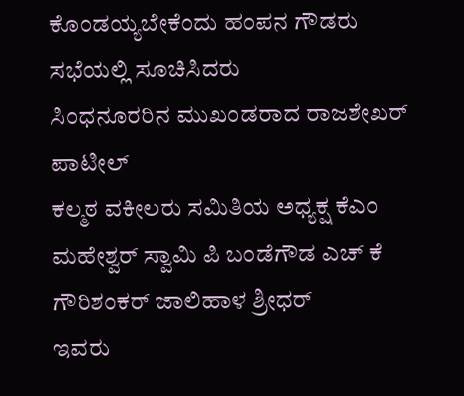ಕೊಂಡಯ್ಯಬೇಕೆಂದು ಹಂಪನ ಗೌಡರು ಸಭೆಯಲ್ಲಿ ಸೂಚಿಸಿದರು
ಸಿಂಧನೂರರಿನ ಮುಖಂಡರಾದ ರಾಜಶೇಖರ್ ಪಾಟೀಲ್
ಕಲ್ಮಠ ವಕೀಲರು ಸಮಿತಿಯ ಅಧ್ಯಕ್ಷ ಕೆಎಂ ಮಹೇಶ್ವರ್ ಸ್ವಾಮಿ ಪಿ ಬಂಡೆಗೌಡ ಎಚ್ ಕೆ ಗೌರಿಶಂಕರ್ ಜಾಲಿಹಾಳ ಶ್ರೀಧರ್
ಇವರು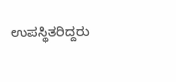ಉಪಸ್ಥಿತರಿದ್ದರು